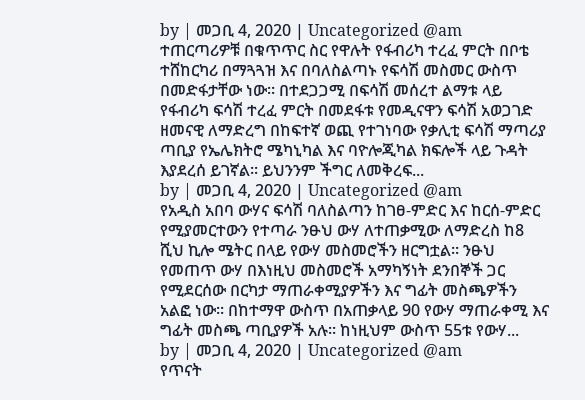by | መጋቢ 4, 2020 | Uncategorized @am
ተጠርጣሪዎቹ በቁጥጥር ስር የዋሉት የፋብሪካ ተረፈ ምርት በቦቴ ተሸከርካሪ በማጓጓዝ እና በባለስልጣኑ የፍሳሽ መስመር ውስጥ በመድፋታቸው ነው፡፡ በተደጋጋሚ በፍሳሽ መሰረተ ልማቱ ላይ የፋብሪካ ፍሳሽ ተረፈ ምርት በመደፋቱ የመዲናዋን ፍሳሽ አወጋገድ ዘመናዊ ለማድረግ በከፍተኛ ወጪ የተገነባው የቃሊቲ ፍሳሽ ማጣሪያ ጣቢያ የኤሌክትሮ ሜካኒካል እና ባዮሎጂካል ክፍሎች ላይ ጉዳት እያደረሰ ይገኛል፡፡ ይህንንም ችግር ለመቅረፍ...
by | መጋቢ 4, 2020 | Uncategorized @am
የአዲስ አበባ ውሃና ፍሳሽ ባለስልጣን ከገፀ-ምድር እና ከርሰ-ምድር የሚያመርተውን የተጣራ ንፁህ ውሃ ለተጠቃሚው ለማድረስ ከ8 ሺህ ኪሎ ሜትር በላይ የውሃ መስመሮችን ዘርግቷል፡፡ ንፁህ የመጠጥ ውሃ በእነዚህ መስመሮች አማካኝነት ደንበኞች ጋር የሚደርሰው በርካታ ማጠራቀሚያዎችን እና ግፊት መስጫዎችን አልፎ ነው፡፡ በከተማዋ ውስጥ በአጠቃላይ 90 የውሃ ማጠራቀሚ እና ግፊት መስጫ ጣቢያዎች አሉ፡፡ ከነዚህም ውስጥ 55ቱ የውሃ...
by | መጋቢ 4, 2020 | Uncategorized @am
የጥናት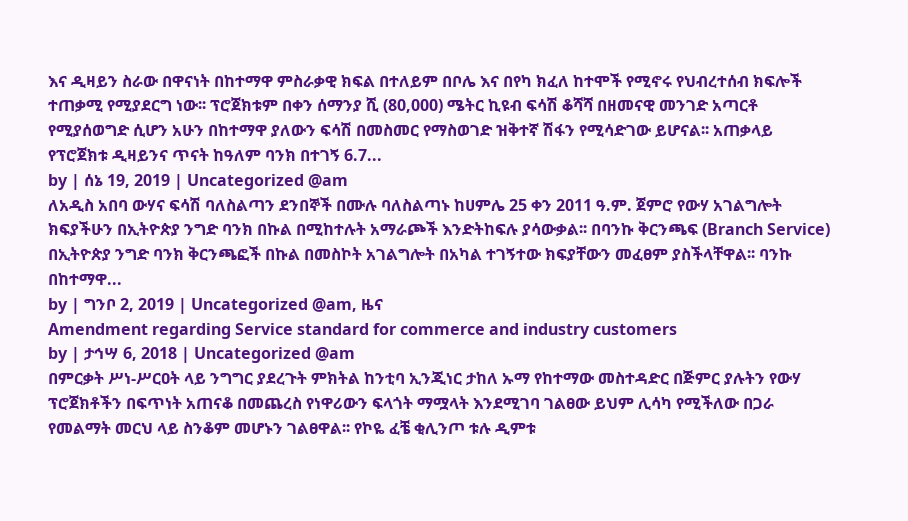እና ዲዛይን ስራው በዋናነት በከተማዋ ምስራቃዊ ክፍል በተለይም በቦሌ እና በየካ ክፈለ ከተሞች የሚኖሩ የህብረተሰብ ክፍሎች ተጠቃሚ የሚያደርግ ነው፡፡ ፕሮጀክቱም በቀን ሰማንያ ሺ (80,000) ሜትር ኪዩብ ፍሳሽ ቆሻሻ በዘመናዊ መንገድ አጣርቶ የሚያሰወግድ ሲሆን አሁን በከተማዋ ያለውን ፍሳሽ በመስመር የማስወገድ ዝቅተኛ ሽፋን የሚሳድገው ይሆናል፡፡ አጠቃላይ የፕሮጀክቱ ዲዛይንና ጥናት ከዓለም ባንክ በተገኝ 6.7...
by | ሰኔ 19, 2019 | Uncategorized @am
ለአዲስ አበባ ውሃና ፍሳሽ ባለስልጣን ደንበኞች በሙሉ ባለስልጣኑ ከሀምሌ 25 ቀን 2011 ዓ.ም. ጀምሮ የውሃ አገልግሎት ክፍያችሁን በኢትዮጵያ ንግድ ባንክ በኩል በሚከተሉት አማራጮች እንድትከፍሉ ያሳውቃል፡፡ በባንኩ ቅርንጫፍ (Branch Service) በኢትዮጵያ ንግድ ባንክ ቅርንጫፎች በኩል በመስኮት አገልግሎት በአካል ተገኝተው ክፍያቸውን መፈፀም ያስችላቸዋል፡፡ ባንኩ በከተማዋ...
by | ግንቦ 2, 2019 | Uncategorized @am, ዜና
Amendment regarding Service standard for commerce and industry customers
by | ታኅሣ 6, 2018 | Uncategorized @am
በምርቃት ሥነ-ሥርዐት ላይ ንግግር ያደረጉት ምክትል ከንቲባ ኢንጂነር ታከለ ኡማ የከተማው መስተዳድር በጅምር ያሉትን የውሃ ፕሮጀክቶችን በፍጥነት አጠናቆ በመጨረስ የነዋሪውን ፍላጎት ማሟላት እንደሚገባ ገልፀው ይህም ሊሳካ የሚችለው በጋራ የመልማት መርህ ላይ ስንቆም መሆኑን ገልፀዋል፡፡ የኮዬ ፈቼ ቂሊንጦ ቱሉ ዲምቱ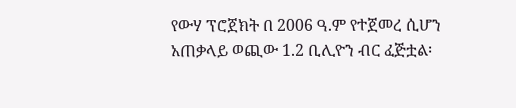የውሃ ፕሮጀክት በ 2006 ዓ.ም የተጀመረ ሲሆን አጠቃላይ ወጪው 1.2 ቢሊዮን ብር ፈጅቷል፡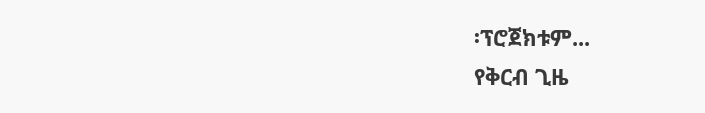፡ፕሮጀክቱም...
የቅርብ ጊዜ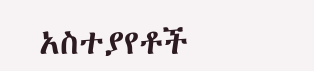አስተያየቶች